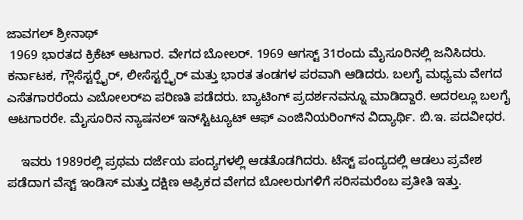ಜಾವಗಲ್ ಶ್ರೀನಾಥ್
 1969 ಭಾರತದ ಕ್ರಿಕೆಟ್ ಆಟಗಾರ. ವೇಗದ ಬೋಲರ್. 1969 ಆಗಸ್ಟ್ 31ರಂದು ಮೈಸೂರಿನಲ್ಲಿ ಜನಿಸಿದರು. ಕರ್ನಾಟಕ, ಗ್ಲೌಸೆಸ್ಟರ್‍ಷೈರ್, ಲೀಸೆಸ್ಟರ್‍ಷೈರ್ ಮತ್ತು ಭಾರತ ತಂಡಗಳ ಪರವಾಗಿ ಆಡಿದರು. ಬಲಗೈ ಮಧ್ಯಮ ವೇಗದ ಎಸೆತಗಾರರೆಂದು ಎಬೋಲರ್‍ಏ ಪರಿಣತಿ ಪಡೆದರು. ಬ್ಯಾಟಿಂಗ್ ಪ್ರದರ್ಶನವನ್ನೂ ಮಾಡಿದ್ದಾರೆ. ಅದರಲ್ಲೂ ಬಲಗೈ ಆಟಗಾರರೇ. ಮೈಸೂರಿನ ನ್ಯಾಷನಲ್ ಇನ್‍ಸ್ಟಿಟ್ಯೂಟ್ ಆಫ್ ಎಂಜಿನಿಯರಿಂಗ್‍ನ ವಿದ್ಯಾರ್ಥಿ. ಬಿ.ಇ. ಪದವೀಧರ.

    ಇವರು 1989ರಲ್ಲಿ ಪ್ರಥಮ ದರ್ಜೆಯ ಪಂದ್ಯಗಳಲ್ಲಿ ಆಡತೊಡಗಿದರು. ಟೆಸ್ಟ್ ಪಂದ್ಯದಲ್ಲಿ ಆಡಲು ಪ್ರವೇಶ ಪಡೆದಾಗ ವೆಸ್ಟ್ ಇಂಡಿಸ್ ಮತ್ತು ದಕ್ಷಿಣ ಆಫ್ರಿಕದ ವೇಗದ ಬೋಲರುಗಳಿಗೆ ಸರಿಸಮರೆಂಬ ಪ್ರತೀತಿ ಇತ್ತು.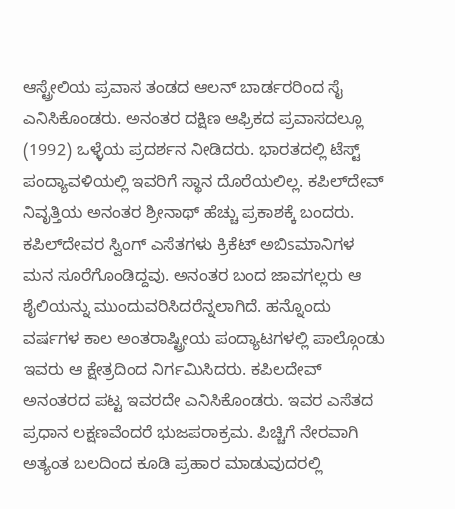ಆಸ್ಟ್ರೇಲಿಯ ಪ್ರವಾಸ ತಂಡದ ಆಲನ್ ಬಾರ್ಡರರಿಂದ ಸೈ ಎನಿಸಿಕೊಂಡರು. ಅನಂತರ ದಕ್ಷಿಣ ಆಫ್ರಿಕದ ಪ್ರವಾಸದಲ್ಲೂ (1992) ಒಳ್ಳೆಯ ಪ್ರದರ್ಶನ ನೀಡಿದರು. ಭಾರತದಲ್ಲಿ ಟೆಸ್ಟ್ ಪಂದ್ಯಾವಳಿಯಲ್ಲಿ ಇವರಿಗೆ ಸ್ಥಾನ ದೊರೆಯಲಿಲ್ಲ. ಕಪಿಲ್‍ದೇವ್ ನಿವೃತ್ತಿಯ ಅನಂತರ ಶ್ರೀನಾಥ್ ಹೆಚ್ಚು ಪ್ರಕಾಶಕ್ಕೆ ಬಂದರು. ಕಪಿಲ್‍ದೇವರ ಸ್ವಿಂಗ್ ಎಸೆತಗಳು ಕ್ರಿಕೆಟ್ ಅಬಿsಮಾನಿಗಳ ಮನ ಸೂರೆಗೊಂಡಿದ್ದವು. ಅನಂತರ ಬಂದ ಜಾವಗಲ್ಲರು ಆ ಶೈಲಿಯನ್ನು ಮುಂದುವರಿಸಿದರೆನ್ನಲಾಗಿದೆ. ಹನ್ನೊಂದು ವರ್ಷಗಳ ಕಾಲ ಅಂತರಾಷ್ಟ್ರೀಯ ಪಂದ್ಯಾಟಗಳಲ್ಲಿ ಪಾಲ್ಗೊಂಡು ಇವರು ಆ ಕ್ಷೇತ್ರದಿಂದ ನಿರ್ಗಮಿಸಿದರು. ಕಪಿಲದೇವ್ ಅನಂತರದ ಪಟ್ಟ ಇವರದೇ ಎನಿಸಿಕೊಂಡರು. ಇವರ ಎಸೆತದ ಪ್ರಧಾನ ಲಕ್ಷಣವೆಂದರೆ ಭುಜಪರಾಕ್ರಮ. ಪಿಚ್ಚಿಗೆ ನೇರವಾಗಿ ಅತ್ಯಂತ ಬಲದಿಂದ ಕೂಡಿ ಪ್ರಹಾರ ಮಾಡುವುದರಲ್ಲಿ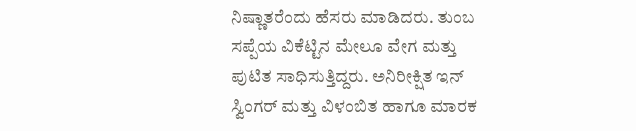ನಿಷ್ಣಾತರೆಂದು ಹೆಸರು ಮಾಡಿದರು. ತುಂಬ ಸಪ್ಪೆಯ ವಿಕೆಟ್ಟಿನ ಮೇಲೂ ವೇಗ ಮತ್ತು ಪುಟಿತ ಸಾಧಿಸುತ್ತಿದ್ದರು. ಅನಿರೀಕ್ಷಿತ ಇನ್ ಸ್ವಿಂಗರ್ ಮತ್ತು ವಿಳಂಬಿತ ಹಾಗೂ ಮಾರಕ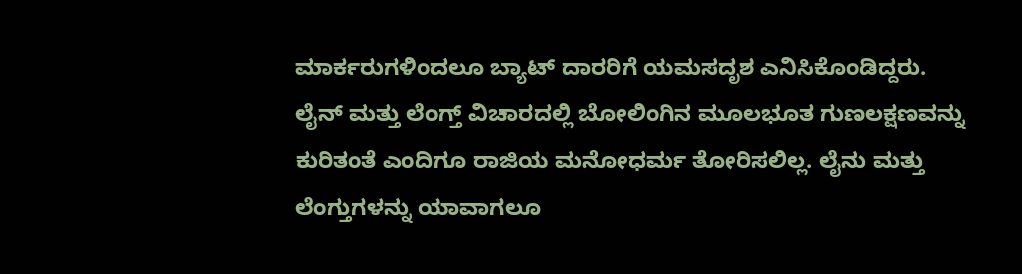ಮಾರ್ಕರುಗಳಿಂದಲೂ ಬ್ಯಾಟ್ ದಾರರಿಗೆ ಯಮಸದೃಶ ಎನಿಸಿಕೊಂಡಿದ್ದರು. ಲೈನ್ ಮತ್ತು ಲೆಂಗ್ತ್ ವಿಚಾರದಲ್ಲಿ ಬೋಲಿಂಗಿನ ಮೂಲಭೂತ ಗುಣಲಕ್ಷಣವನ್ನು ಕುರಿತಂತೆ ಎಂದಿಗೂ ರಾಜಿಯ ಮನೋಧರ್ಮ ತೋರಿಸಲಿಲ್ಲ. ಲೈನು ಮತ್ತು ಲೆಂಗ್ತುಗಳನ್ನು ಯಾವಾಗಲೂ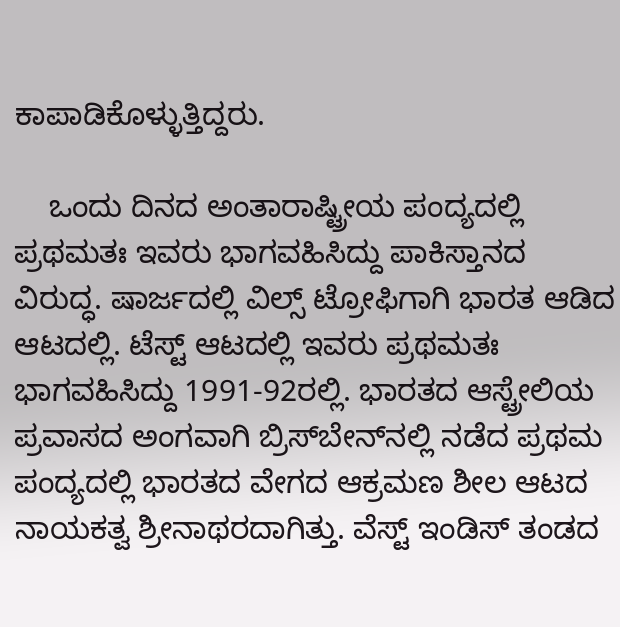ಕಾಪಾಡಿಕೊಳ್ಳುತ್ತಿದ್ದರು.

    ಒಂದು ದಿನದ ಅಂತಾರಾಷ್ಟ್ರೀಯ ಪಂದ್ಯದಲ್ಲಿ ಪ್ರಥಮತಃ ಇವರು ಭಾಗವಹಿಸಿದ್ದು ಪಾಕಿಸ್ತಾನದ ವಿರುದ್ಧ. ಷಾರ್ಜದಲ್ಲಿ ವಿಲ್ಸ್ ಟ್ರೋಫಿಗಾಗಿ ಭಾರತ ಆಡಿದ ಆಟದಲ್ಲಿ. ಟೆಸ್ಟ್ ಆಟದಲ್ಲಿ ಇವರು ಪ್ರಥಮತಃ ಭಾಗವಹಿಸಿದ್ದು 1991-92ರಲ್ಲಿ. ಭಾರತದ ಆಸ್ಟ್ರೇಲಿಯ ಪ್ರವಾಸದ ಅಂಗವಾಗಿ ಬ್ರಿಸ್‍ಬೇನ್‍ನಲ್ಲಿ ನಡೆದ ಪ್ರಥಮ ಪಂದ್ಯದಲ್ಲಿ ಭಾರತದ ವೇಗದ ಆಕ್ರಮಣ ಶೀಲ ಆಟದ ನಾಯಕತ್ವ ಶ್ರೀನಾಥರದಾಗಿತ್ತು. ವೆಸ್ಟ್ ಇಂಡಿಸ್ ತಂಡದ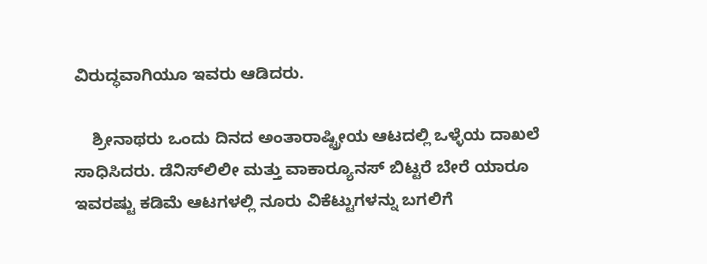ವಿರುದ್ಧವಾಗಿಯೂ ಇವರು ಆಡಿದರು.

    ಶ್ರೀನಾಥರು ಒಂದು ದಿನದ ಅಂತಾರಾಷ್ಟ್ರೀಯ ಆಟದಲ್ಲಿ ಒಳ್ಳೆಯ ದಾಖಲೆ ಸಾಧಿಸಿದರು. ಡೆನಿಸ್‍ಲಿಲೀ ಮತ್ತು ವಾಕಾರ್‍ಯೂನಸ್ ಬಿಟ್ಟರೆ ಬೇರೆ ಯಾರೂ ಇವರಷ್ಟು ಕಡಿಮೆ ಆಟಗಳಲ್ಲಿ ನೂರು ವಿಕೆಟ್ಟುಗಳನ್ನು ಬಗಲಿಗೆ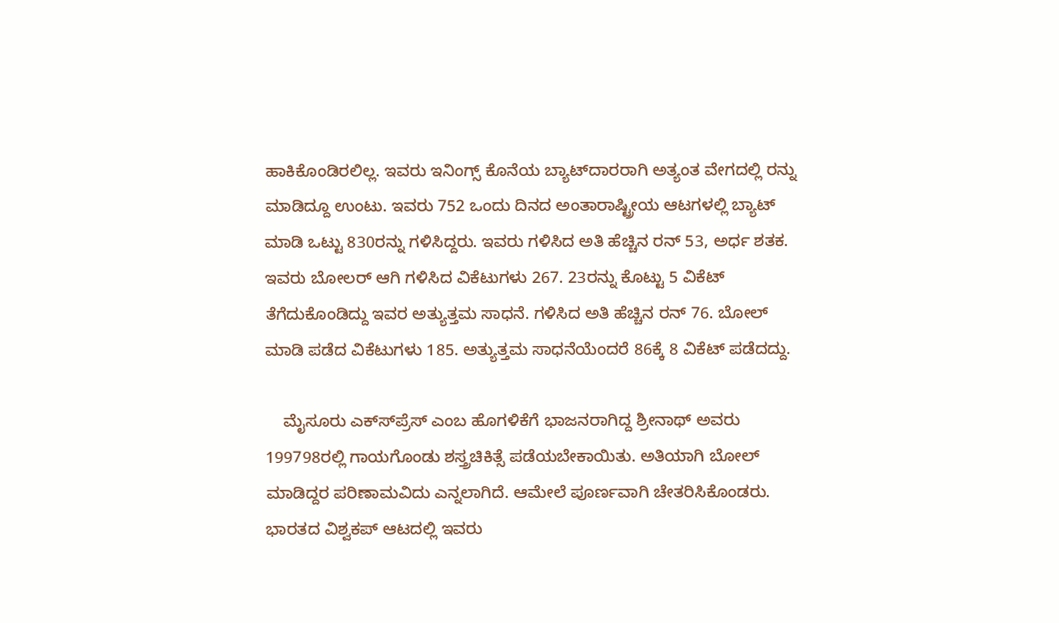ಹಾಕಿಕೊಂಡಿರಲಿಲ್ಲ. ಇವರು ಇನಿಂಗ್ಸ್ ಕೊನೆಯ ಬ್ಯಾಟ್‍ದಾರರಾಗಿ ಅತ್ಯಂತ ವೇಗದಲ್ಲಿ ರನ್ನು ಮಾಡಿದ್ದೂ ಉಂಟು. ಇವರು 752 ಒಂದು ದಿನದ ಅಂತಾರಾಷ್ಟ್ರೀಯ ಆಟಗಳಲ್ಲಿ ಬ್ಯಾಟ್ ಮಾಡಿ ಒಟ್ಟು 830ರನ್ನು ಗಳಿಸಿದ್ದರು. ಇವರು ಗಳಿಸಿದ ಅತಿ ಹೆಚ್ಚಿನ ರನ್ 53, ಅರ್ಧ ಶತಕ. ಇವರು ಬೋಲರ್ ಆಗಿ ಗಳಿಸಿದ ವಿಕೆಟುಗಳು 267. 23ರನ್ನು ಕೊಟ್ಟು 5 ವಿಕೆಟ್ ತೆಗೆದುಕೊಂಡಿದ್ದು ಇವರ ಅತ್ಯುತ್ತಮ ಸಾಧನೆ. ಗಳಿಸಿದ ಅತಿ ಹೆಚ್ಚಿನ ರನ್ 76. ಬೋಲ್ ಮಾಡಿ ಪಡೆದ ವಿಕೆಟುಗಳು 185. ಅತ್ಯುತ್ತಮ ಸಾಧನೆಯೆಂದರೆ 86ಕ್ಕೆ 8 ವಿಕೆಟ್ ಪಡೆದದ್ದು.

    ಮೈಸೂರು ಎಕ್ಸ್‍ಪ್ರೆಸ್ ಎಂಬ ಹೊಗಳಿಕೆಗೆ ಭಾಜನರಾಗಿದ್ದ ಶ್ರೀನಾಥ್ ಅವರು 199798ರಲ್ಲಿ ಗಾಯಗೊಂಡು ಶಸ್ತ್ರಚಿಕಿತ್ಸೆ ಪಡೆಯಬೇಕಾಯಿತು. ಅತಿಯಾಗಿ ಬೋಲ್ ಮಾಡಿದ್ದರ ಪರಿಣಾಮವಿದು ಎನ್ನಲಾಗಿದೆ. ಆಮೇಲೆ ಪೂರ್ಣವಾಗಿ ಚೇತರಿಸಿಕೊಂಡರು. ಭಾರತದ ವಿಶ್ವಕಪ್ ಆಟದಲ್ಲಿ ಇವರು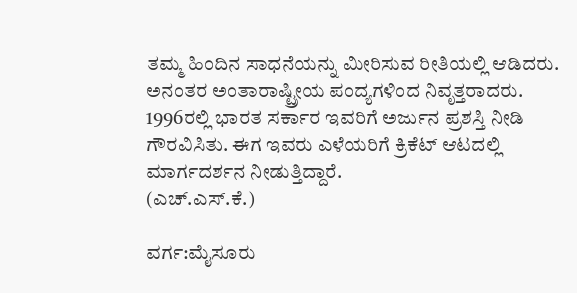ತಮ್ಮ ಹಿಂದಿನ ಸಾಧನೆಯನ್ನು ಮೀರಿಸುವ ರೀತಿಯಲ್ಲಿ ಆಡಿದರು. ಅನಂತರ ಅಂತಾರಾಷ್ಟ್ರೀಯ ಪಂದ್ಯಗಳಿಂದ ನಿವೃತ್ತರಾದರು. 1996ರಲ್ಲಿ ಭಾರತ ಸರ್ಕಾರ ಇವರಿಗೆ ಅರ್ಜುನ ಪ್ರಶಸ್ತಿ ನೀಡಿ ಗೌರವಿಸಿತು. ಈಗ ಇವರು ಎಳೆಯರಿಗೆ ಕ್ರಿಕೆಟ್ ಆಟದಲ್ಲಿ ಮಾರ್ಗದರ್ಶನ ನೀಡುತ್ತಿದ್ದಾರೆ.
(ಎಚ್.ಎಸ್.ಕೆ.)

ವರ್ಗ:ಮೈಸೂರು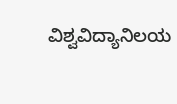ವಿಶ್ವವಿದ್ಯಾನಿಲಯ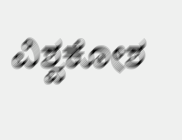ವಿಶ್ವಕೋಶ